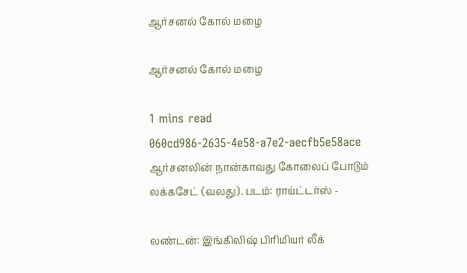ஆர்சனல் கோல் மழை

ஆர்சனல் கோல் மழை

1 mins read
060cd986-2635-4e58-a7e2-aecfb5e58ace
ஆர்சனலின் நான்காவது கோலைப் போடும் லக்கசேட் (வலது). படம்: ராய்ட்டர்ஸ் -

லண்டன்: இங்கிலிஷ் பிரிமியர் லீக்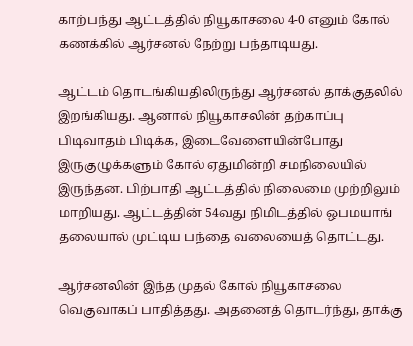காற்பந்து ஆட்டத்தில் நியூகாசலை 4-0 எனும் கோல் கணக்கில் ஆர்சனல் நேற்று பந்தாடியது.

ஆட்டம் தொடங்கியதிலிருந்து ஆர்சனல் தாக்குதலில் இறங்கியது. ஆனால் நியூகாசலின் தற்காப்பு பிடிவாதம் பிடிக்க, இடைவேளையின்போது இருகுழுக்களும் கோல் ஏதுமின்றி சமநிலையில் இருந்தன. பிற்பாதி ஆட்டத்தில் நிலைமை முற்றிலும் மாறியது. ஆட்டத்தின் 54வது நிமிடத்தில் ஒபமயாங் தலையால் முட்டிய பந்தை வலையைத் தொட்டது.

ஆர்சனலின் இந்த முதல் கோல் நியூகாசலை வெகுவாகப் பாதித்தது. அதனைத் தொடர்ந்து, தாக்கு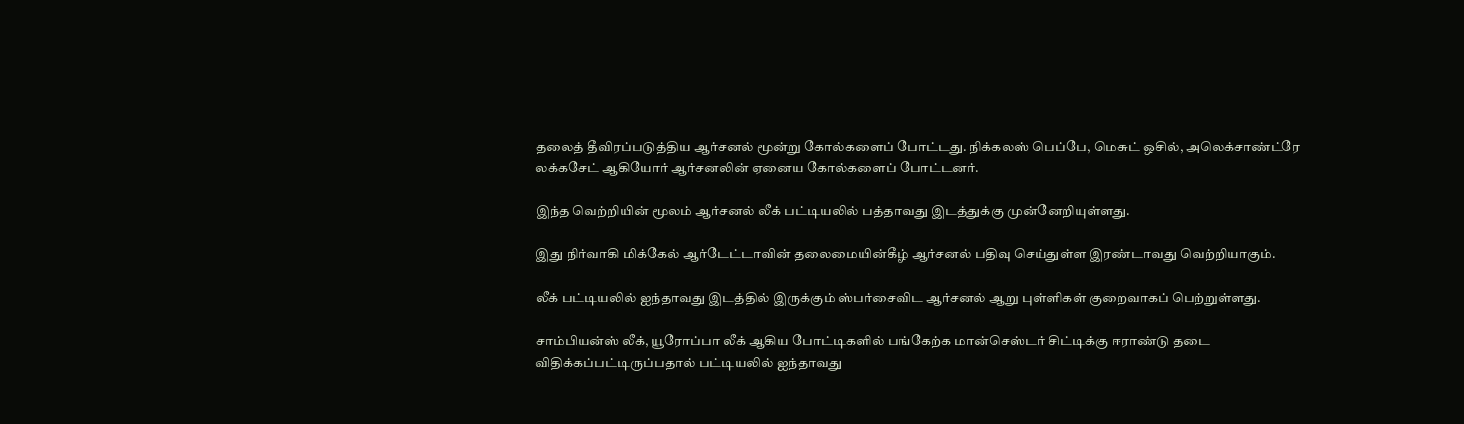தலைத் தீவிரப்படுத்திய ஆர்சனல் மூன்று கோல்களைப் போட்டது. நிக்கலஸ் பெப்பே, மெசுட் ஒசில், அலெக்சாண்ட்ரே லக்கசேட் ஆகியோர் ஆர்சனலின் ஏனைய கோல்களைப் போட்டனர்.

இந்த வெற்றியின் மூலம் ஆர்சனல் லீக் பட்டியலில் பத்தாவது இடத்துக்கு முன்னேறியுள்ளது.

இது நிர்வாகி மிக்கேல் ஆர்டேட்டாவின் தலைமையின்கீழ் ஆர்சனல் பதிவு செய்துள்ள இரண்டாவது வெற்றியாகும்.

லீக் பட்டியலில் ஐந்தாவது இடத்தில் இருக்கும் ஸ்பர்சைவிட ஆர்சனல் ஆறு புள்ளிகள் குறைவாகப் பெற்றுள்ளது.

சாம்பியன்ஸ் லீக், யூரோப்பா லீக் ஆகிய போட்டிகளில் பங்கேற்க மான்செஸ்டர் சிட்டிக்கு ஈராண்டு தடை விதிக்கப்பட்டிருப்பதால் பட்டியலில் ஐந்தாவது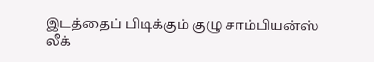இடத்தைப் பிடிக்கும் குழு சாம்பியன்ஸ் லீக்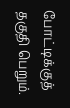போட்டிக்குத் தகுதி பெறும்.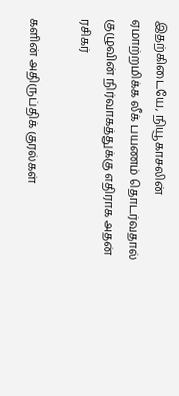இதற்கிடையே, நியூகாசலின் ஏமாற்றமிக்க லீக் பயணம் தொடர்வதால் குழுவின் நிர்வாகத்துக்கு எதிராக அதன் ரசிகர்

களின் அதிருப்திக் குரல்கள்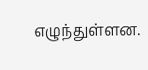எழுந்துள்ளன.